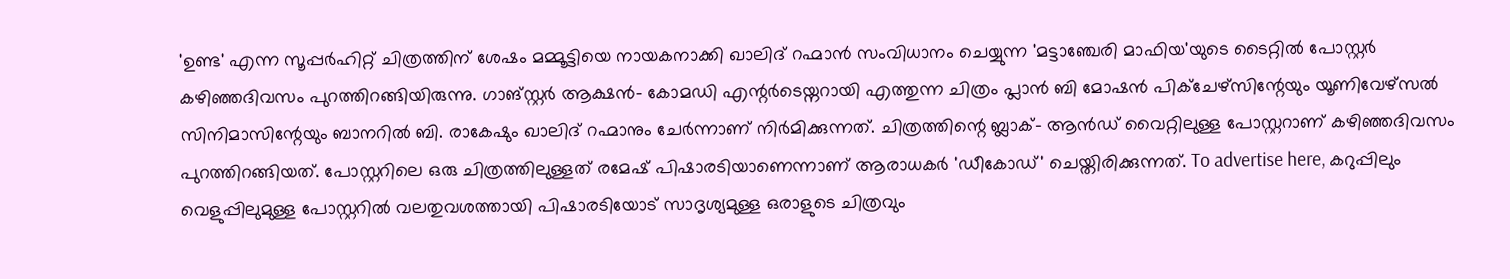'ഉണ്ട' എന്ന സൂപ്പർഹിറ്റ് ചിത്രത്തിന് ശേഷം മമ്മൂട്ടിയെ നായകനാക്കി ഖാലിദ് റഹ്മാൻ സംവിധാനം ചെയ്യുന്ന 'മട്ടാഞ്ചേരി മാഫിയ'യുടെ ടൈറ്റിൽ പോസ്റ്റർ കഴിഞ്ഞദിവസം പുറത്തിറങ്ങിയിരുന്നു. ഗാങ്സ്റ്റർ ആക്ഷൻ- കോമഡി എന്റർടെയ്നറായി എത്തുന്ന ചിത്രം പ്ലാൻ ബി മോഷൻ പിക്ചേഴ്സിന്റേയും യൂണിവേഴ്സൽ സിനിമാസിന്റേയും ബാനറിൽ ബി. രാകേഷും ഖാലിദ് റഹ്മാനും ചേർന്നാണ് നിർമിക്കുന്നത്. ചിത്രത്തിന്റെ ബ്ലാക്- ആൻഡ് വൈറ്റിലുള്ള പോസ്റ്ററാണ് കഴിഞ്ഞദിവസം പുറത്തിറങ്ങിയത്. പോസ്റ്ററിലെ ഒരു ചിത്രത്തിലുള്ളത് രമേഷ് പിഷാരടിയാണെന്നാണ് ആരാധകർ 'ഡീകോഡ്' ചെയ്തിരിക്കുന്നത്. To advertise here, കറുപ്പിലും വെളുപ്പിലുമുള്ള പോസ്റ്ററിൽ വലതുവശത്തായി പിഷാരടിയോട് സാദൃശ്യമുള്ള ഒരാളുടെ ചിത്രവും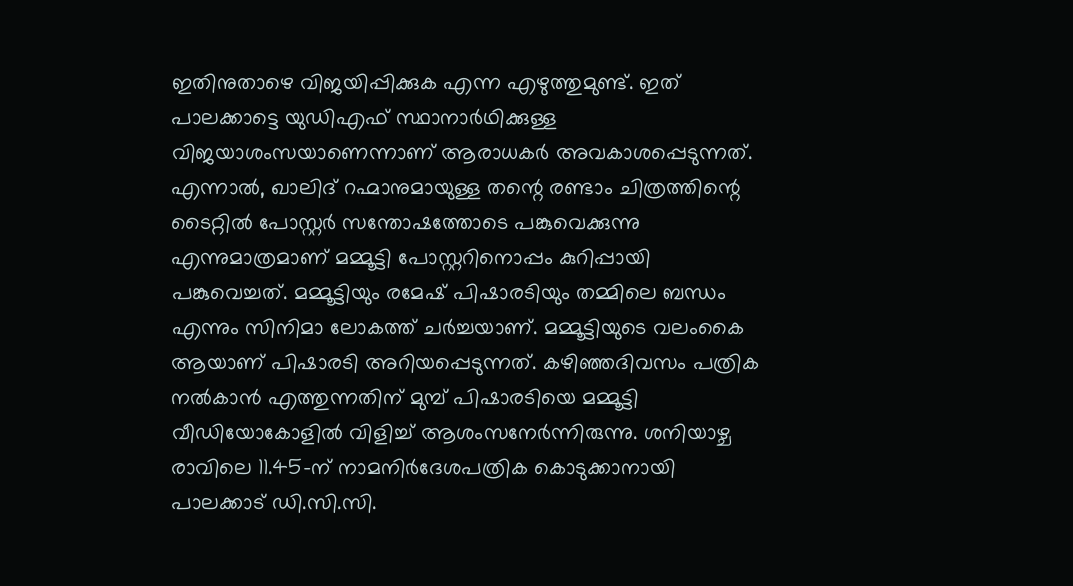ഇതിനുതാഴെ വിജയിപ്പിക്കുക എന്ന എഴുത്തുമുണ്ട്. ഇത് പാലക്കാട്ടെ യുഡിഎഫ് സ്ഥാനാർഥിക്കുള്ള വിജയാശംസയാണെന്നാണ് ആരാധകർ അവകാശപ്പെടുന്നത്. എന്നാൽ, ഖാലിദ് റഹ്മാനുമായുള്ള തന്റെ രണ്ടാം ചിത്രത്തിന്റെ ടൈറ്റിൽ പോസ്റ്റർ സന്തോഷത്തോടെ പങ്കുവെക്കുന്നു എന്നുമാത്രമാണ് മമ്മൂട്ടി പോസ്റ്ററിനൊപ്പം കുറിപ്പായി പങ്കുവെച്ചത്. മമ്മൂട്ടിയും രമേഷ് പിഷാരടിയും തമ്മിലെ ബന്ധം എന്നും സിനിമാ ലോകത്ത് ചർച്ചയാണ്. മമ്മൂട്ടിയുടെ വലംകൈ ആയാണ് പിഷാരടി അറിയപ്പെടുന്നത്. കഴിഞ്ഞദിവസം പത്രിക നൽകാൻ എത്തുന്നതിന് മുമ്പ് പിഷാരടിയെ മമ്മൂട്ടി വീഡിയോകോളിൽ വിളിച്ച് ആശംസനേർന്നിരുന്നു. ശനിയാഴ്ച രാവിലെ 11.45-ന് നാമനിർദേശപത്രിക കൊടുക്കാനായി പാലക്കാട് ഡി.സി.സി.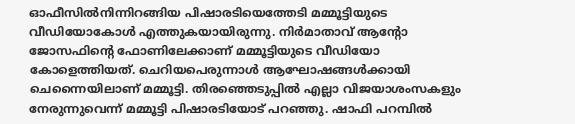ഓഫീസിൽനിന്നിറങ്ങിയ പിഷാരടിയെത്തേടി മമ്മൂട്ടിയുടെ വീഡിയോകോൾ എത്തുകയായിരുന്നു. നിർമാതാവ് ആന്റോ ജോസഫിന്റെ ഫോണിലേക്കാണ് മമ്മൂട്ടിയുടെ വീഡിയോ കോളെത്തിയത്. ചെറിയപെരുന്നാൾ ആഘോഷങ്ങൾക്കായി ചെന്നൈയിലാണ് മമ്മൂട്ടി. തിരഞ്ഞെടുപ്പിൽ എല്ലാ വിജയാശംസകളും നേരുന്നുവെന്ന് മമ്മൂട്ടി പിഷാരടിയോട് പറഞ്ഞു. ഷാഫി പറമ്പിൽ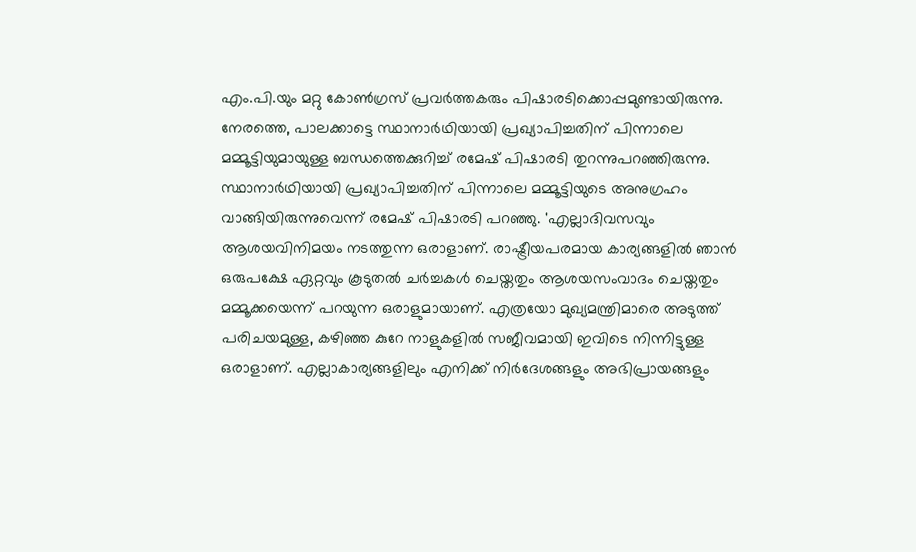എം.പി.യും മറ്റു കോൺഗ്രസ് പ്രവർത്തകരും പിഷാരടിക്കൊപ്പമുണ്ടായിരുന്നു. നേരത്തെ, പാലക്കാട്ടെ സ്ഥാനാർഥിയായി പ്രഖ്യാപിച്ചതിന് പിന്നാലെ മമ്മൂട്ടിയുമായുള്ള ബന്ധത്തെക്കുറിച്ച് രമേഷ് പിഷാരടി തുറന്നുപറഞ്ഞിരുന്നു. സ്ഥാനാർഥിയായി പ്രഖ്യാപിച്ചതിന് പിന്നാലെ മമ്മൂട്ടിയുടെ അനുഗ്രഹം വാങ്ങിയിരുന്നുവെന്ന് രമേഷ് പിഷാരടി പറഞ്ഞു. 'എല്ലാദിവസവും ആശയവിനിമയം നടത്തുന്ന ഒരാളാണ്. രാഷ്ട്രീയപരമായ കാര്യങ്ങളിൽ ഞാൻ ഒരുപക്ഷേ ഏറ്റവും കൂടുതൽ ചർച്ചകൾ ചെയ്തതും ആശയസംവാദം ചെയ്തതും മമ്മൂക്കയെന്ന് പറയുന്ന ഒരാളുമായാണ്. എത്രയോ മുഖ്യമന്ത്രിമാരെ അടുത്ത് പരിചയമുള്ള, കഴിഞ്ഞ കുറേ നാളുകളിൽ സജീവമായി ഇവിടെ നിന്നിട്ടുള്ള ഒരാളാണ്. എല്ലാകാര്യങ്ങളിലും എനിക്ക് നിർദേശങ്ങളും അഭിപ്രായങ്ങളും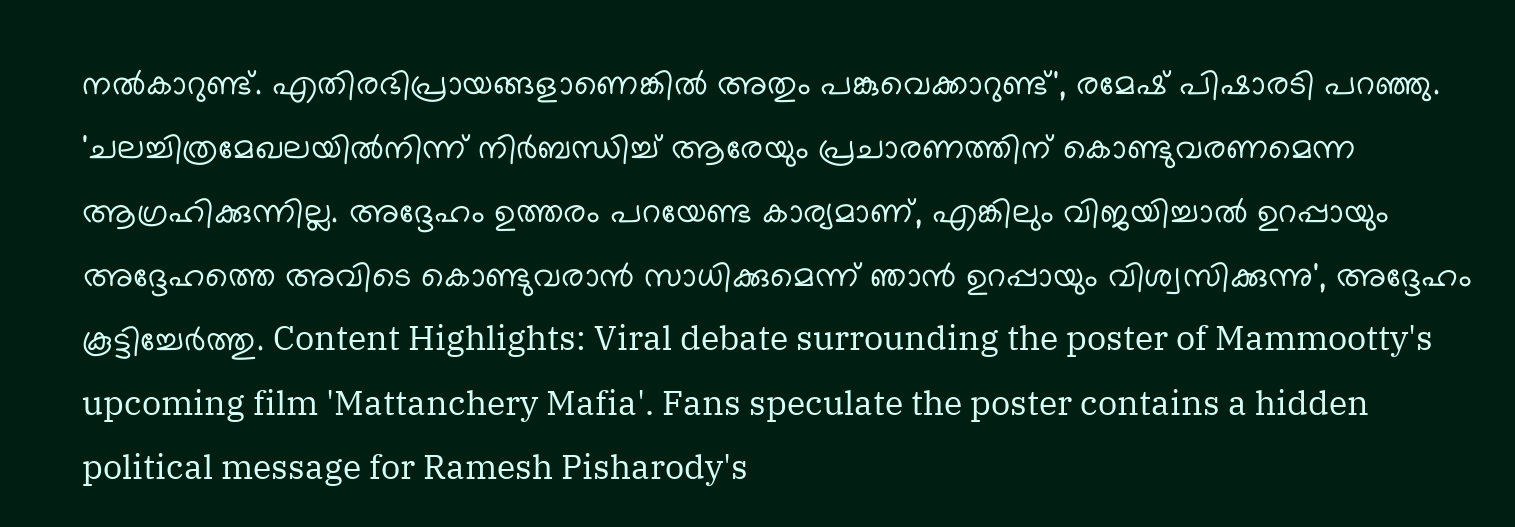നൽകാറുണ്ട്. എതിരഭിപ്രായങ്ങളാണെങ്കിൽ അതും പങ്കുവെക്കാറുണ്ട്', രമേഷ് പിഷാരടി പറഞ്ഞു. 'ചലച്ചിത്രമേഖലയിൽനിന്ന് നിർബന്ധിച്ച് ആരേയും പ്രചാരണത്തിന് കൊണ്ടുവരണമെന്ന ആഗ്രഹിക്കുന്നില്ല. അദ്ദേഹം ഉത്തരം പറയേണ്ട കാര്യമാണ്, എങ്കിലും വിജയിച്ചാൽ ഉറപ്പായും അദ്ദേഹത്തെ അവിടെ കൊണ്ടുവരാൻ സാധിക്കുമെന്ന് ഞാൻ ഉറപ്പായും വിശ്വസിക്കുന്നു', അദ്ദേഹം കൂട്ടിച്ചേർത്തു. Content Highlights: Viral debate surrounding the poster of Mammootty's upcoming film 'Mattanchery Mafia'. Fans speculate the poster contains a hidden political message for Ramesh Pisharody's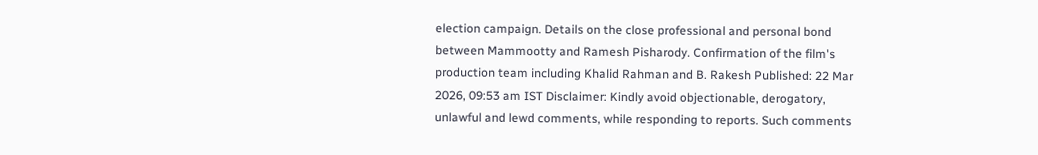election campaign. Details on the close professional and personal bond between Mammootty and Ramesh Pisharody. Confirmation of the film's production team including Khalid Rahman and B. Rakesh Published: 22 Mar 2026, 09:53 am IST Disclaimer: Kindly avoid objectionable, derogatory, unlawful and lewd comments, while responding to reports. Such comments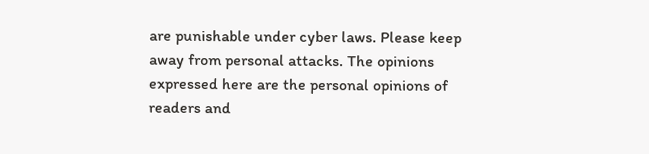are punishable under cyber laws. Please keep away from personal attacks. The opinions expressed here are the personal opinions of readers and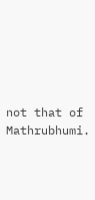not that of Mathrubhumi.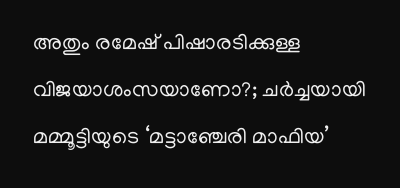അതും രമേഷ് പിഷാരടിക്കുള്ള വിജയാശംസയാണോ?; ചർച്ചയായി മമ്മൂട്ടിയുടെ ‘മട്ടാഞ്ചേരി മാഫിയ’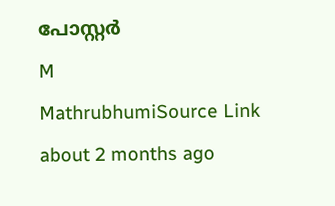പോസ്റ്റർ
M
MathrubhumiSource Link
about 2 months ago